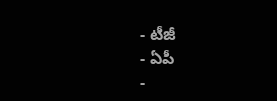- టీజీ
- ఏపీ
-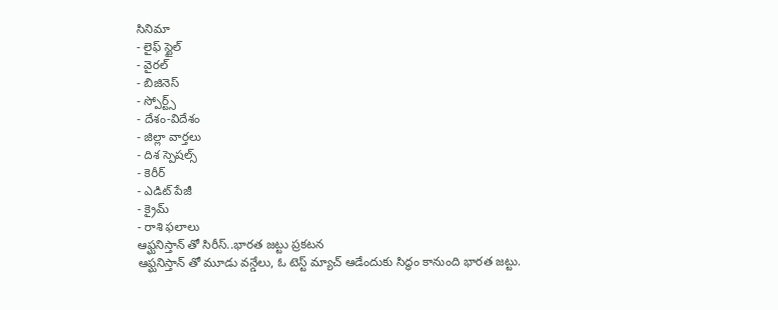సినిమా
- లైఫ్ స్టైల్
- వైరల్
- బిజినెస్
- స్పోర్ట్స్
- దేశం-విదేశం
- జిల్లా వార్తలు
- దిశ స్పెషల్స్
- కెరీర్
- ఎడిట్ పేజీ
- క్రైమ్
- రాశి ఫలాలు
ఆఫ్ఘనిస్తాన్ తో సిరీస్..భారత జట్టు ప్రకటన
ఆఫ్ఘనిస్తాన్ తో మూడు వన్డేలు, ఓ టెస్ట్ మ్యాచ్ ఆడేందుకు సిద్ధం కానుంది భారత జట్టు.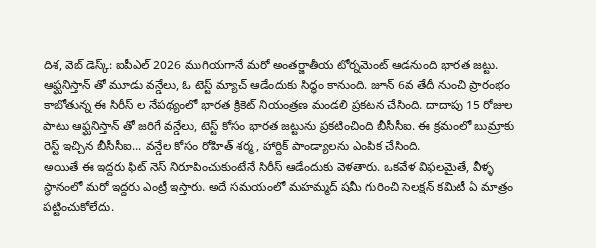దిశ, వెబ్ డెస్క్: ఐపీఎల్ 2026 ముగియగానే మరో అంతర్జాతీయ టోర్నమెంట్ ఆడనుంది భారత జట్టు. ఆఫ్ఘనిస్తాన్ తో మూడు వన్డేలు, ఓ టెస్ట్ మ్యాచ్ ఆడేందుకు సిద్ధం కానుంది. జూన్ 6వ తేదీ నుంచి ప్రారంభం కాబోతున్న ఈ సిరీస్ ల నేపథ్యంలో భారత క్రికెట్ నియంత్రణ మండలి ప్రకటన చేసింది. దాదాపు 15 రోజుల పాటు ఆఫ్ఘనిస్తాన్ తో జరిగే వన్డేలు, టెస్ట్ కోసం భారత జట్టును ప్రకటించింది బీసీసీఐ. ఈ క్రమంలో బుమ్రాకు రెస్ట్ ఇచ్చిన బీసీసీఐ... వన్డేల కోసం రోహిత్ శర్మ, హార్దిక్ పాండ్యాలను ఎంపిక చేసింది.
అయితే ఈ ఇద్దరు ఫిట్ నెస్ నిరూపించుకుంటేనే సిరీస్ ఆడేందుకు వెళతారు. ఒకవేళ విఫలమైతే, వీళ్ళ స్థానంలో మరో ఇద్దరు ఎంట్రీ ఇస్తారు. అదే సమయంలో మహమ్మద్ షమీ గురించి సెలక్షన్ కమిటీ ఏ మాత్రం పట్టించుకోలేదు.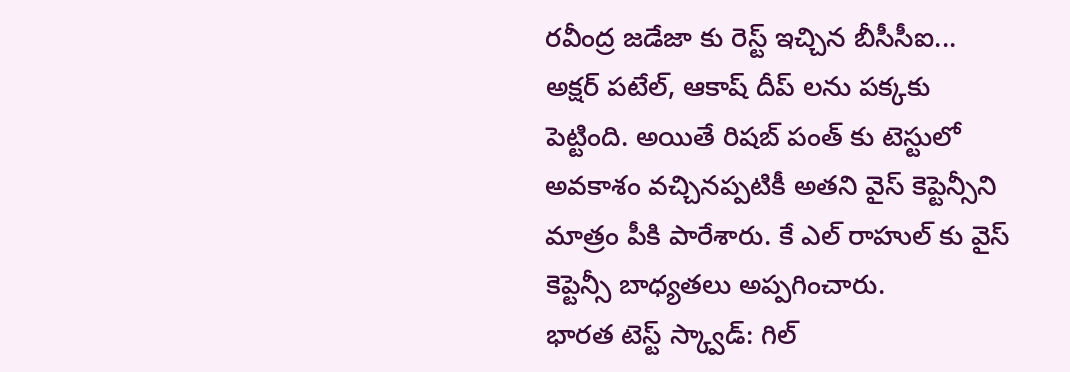రవీంద్ర జడేజా కు రెస్ట్ ఇచ్చిన బీసీసీఐ... అక్షర్ పటేల్, ఆకాష్ దీప్ లను పక్కకు పెట్టింది. అయితే రిషబ్ పంత్ కు టెస్టులో అవకాశం వచ్చినప్పటికీ అతని వైస్ కెప్టెన్సీని మాత్రం పీకి పారేశారు. కే ఎల్ రాహుల్ కు వైస్ కెప్టెన్సీ బాధ్యతలు అప్పగించారు.
భారత టెస్ట్ స్క్వాడ్: గిల్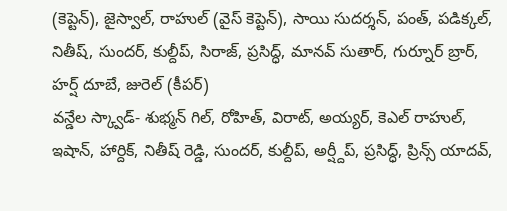(కెప్టెన్), జైస్వాల్, రాహుల్ (వైస్ కెప్టెన్), సాయి సుదర్శన్, పంత్, పడిక్కల్, నితీష్, సుందర్, కుల్దీప్, సిరాజ్, ప్రసిద్ధ్, మానవ్ సుతార్, గుర్నూర్ బ్రార్, హర్ష్ దూబే, జురెల్ (కీపర్)
వన్డేల స్క్వాడ్- శుభ్మన్ గిల్, రోహిత్, విరాట్, అయ్యర్, కెఎల్ రాహుల్, ఇషాన్, హార్దిక్, నితీష్ రెడ్డి, సుందర్, కుల్దీప్, అర్ష్దీప్, ప్రసిద్ధ్, ప్రిన్స్ యాదవ్,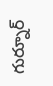గుర్నూర్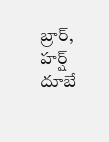బ్రార్, హర్ష్ దూబే